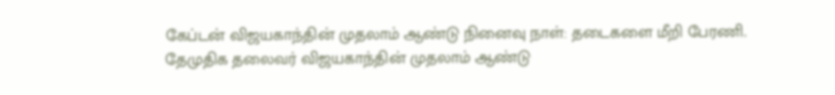கேப்டன் விஜயகாந்தின் முதலாம் ஆண்டு நினைவு நாள்: தடைகளை மீறி பேரணி.
தேமுதிக தலைவர் விஜயகாந்தின் முதலாம் ஆண்டு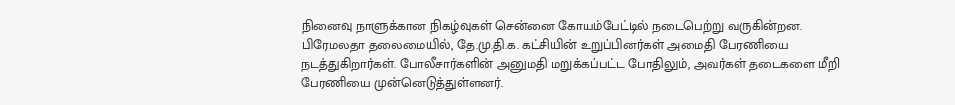நினைவு நாளுக்கான நிகழ்வுகள் சென்னை கோயம்பேட்டில் நடைபெற்று வருகின்றன. பிரேமலதா தலைமையில், தே.மு.தி.க. கட்சியின் உறுப்பினர்கள் அமைதி பேரணியை நடத்துகிறார்கள். போலீசார்களின் அனுமதி மறுக்கப்பட்ட போதிலும், அவர்கள் தடைகளை மீறி பேரணியை முன்னெடுத்துள்ளனர்.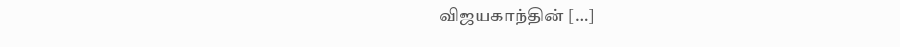விஜயகாந்தின் […]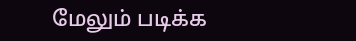மேலும் படிக்க